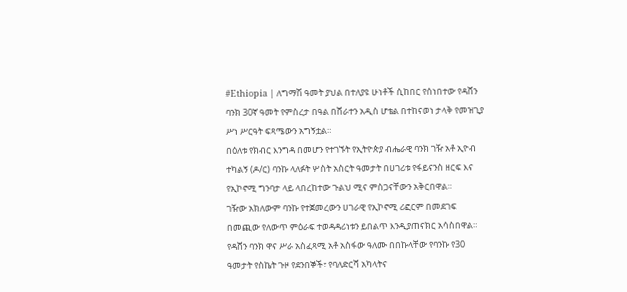#Ethiopia | ለግማሽ ዓመት ያህል በተለያዩ ሁነቶች ሲከበር የሰነበተው የዳሸን ባንክ 30ኛ ዓመት የምስረታ በዓል በሸራተን አዲስ ሆቴል በተከናወነ ታላቅ የመዝጊያ ሥነ ሥርዓት ፍጻሜውን አግኝቷል።
በዕለቱ የክብር እንግዳ በመሆን የተገኙት የኢትዮጵያ ብሔራዊ ባንክ ገዥ አቶ ኢዮብ ተካልኝ (ዶ/ር) ባንኩ ላለፉት ሦስት አስርት ዓመታት በሀገሪቱ የፋይናንስ ዘርፍ እና የኢኮኖሚ ግንባታ ላይ ላበረከተው ጉልህ ሚና ምስጋናቸውን አቅርበዋል።
ገዥው አክለውም ባንኩ የተጀመረውን ሀገራዊ የኢኮኖሚ ሪፎርም በመደገፍ በመጪው የለውጥ ምዕራፍ ተወዳዳሪነቱን ይበልጥ እንዲያጠናክር አሳስበዋል።
የዳሸን ባንክ ዋና ሥራ አስፈጻሚ አቶ አስፋው ዓለሙ በበኩላቸው የባንኩ የ30 ዓመታት የስኬት ጉዞ የደንበኞች፣ የባለድርሻ አካላትና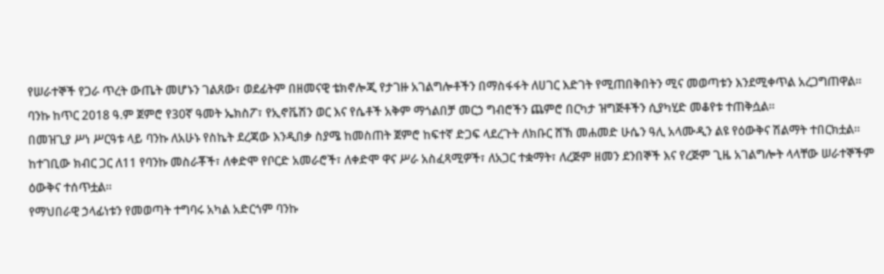የሠራተኞች የጋራ ጥረት ውጤት መሆኑን ገልጸው፣ ወደፊትም በዘመናዊ ቴክኖሎጂ የታገዙ አገልግሎቶችን በማስፋፋት ለሀገር እድገት የሚጠበቅበትን ሚና መወጣቱን እንደሚቀጥል አረጋግጠዋል።
ባንኩ ከጥር 2018 ዓ.ም ጀምሮ የ30ኛ ዓመት ኤክስፖ፣ የኢኖቬሽን ወር እና የሴቶች አቅም ማጎልበቻ መርኃ ግብሮችን ጨምሮ በርካታ ዝግጅቶችን ሲያካሂድ መቆየቱ ተጠቅሷል።
በመዝጊያ ሥነ ሥርዓቱ ላይ ባንኩ ለአሁኑ የስኬት ደረጃው እንዲበቃ ስያሜ ከመስጠት ጀምሮ ከፍተኛ ድጋፍ ላደረጉት ለክቡር ሸኽ መሐመድ ሁሴን ዓሊ አላሙዲን ልዩ የዕውቅና ሽልማት ተበርክቷል።
ከተገቢው ክብር ጋር ለ11 የባንኩ መስራቾች፣ ለቀድሞ የቦርድ አመራሮች፣ ለቀድሞ ዋና ሥራ አስፈጻሚዎች፣ ለአጋር ተቋማት፣ ለረጅም ዘመን ደንበኞች እና የረጅም ጊዜ አገልግሎት ላላቸው ሠራተኞችም ዕውቅና ተሰጥቷል።
የማህበራዊ ኃላፊነቱን የመወጣት ተግባሩ አካል አድርጎም ባንኩ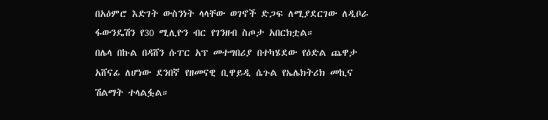በአዕምሮ እድገት ውስንነት ላላቸው ወገኖች ድጋፍ ለሚያደርገው ለዲቦራ ፋውንዴሽን የ30 ሚሊዮን ብር የገንዘብ ስጦታ አበርክቷል።
በሌላ በኩል በዳሸን ሱፐር አፕ መተግበሪያ በተካሄደው የዕድል ጨዋታ አሸናፊ ለሆነው ደንበኛ የዘመናዊ ቢዋይዲ ሴጉል የኤሌክትሪክ መኪና ሽልማት ተላልፏል።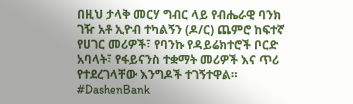በዚህ ታላቅ መርሃ ግብር ላይ የብሔራዊ ባንክ ገዥ አቶ ኢዮብ ተካልኝን (ዶ/ር) ጨምሮ ከፍተኛ የሀገር መሪዎች፣ የባንኩ የዳይሬክተሮች ቦርድ አባላት፣ የፋይናንስ ተቋማት መሪዎች እና ጥሪ የተደረገላቸው እንግዶች ተገኝተዋል።
#DashenBank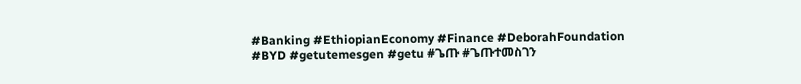#Banking #EthiopianEconomy #Finance #DeborahFoundation #BYD #getutemesgen #getu #ጌጡ #ጌጡተመስገን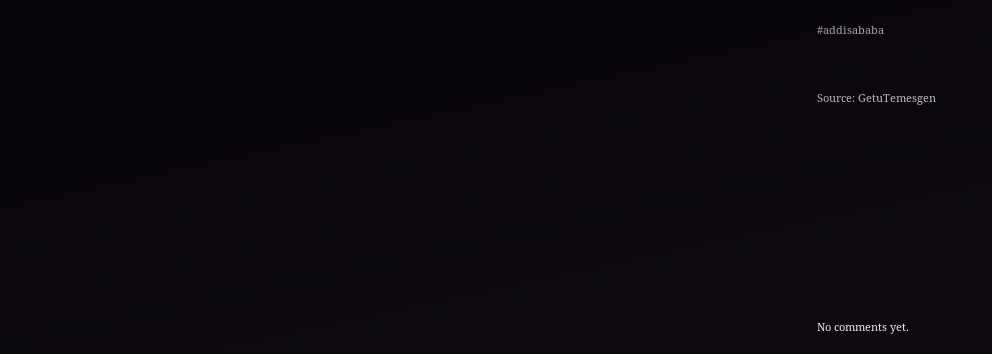#addisababa


Source: GetuTemesgen









No comments yet.